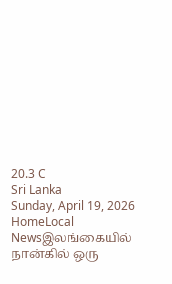20.3 C
Sri Lanka
Sunday, April 19, 2026
HomeLocal Newsஇலங்கையில் நான்கில் ஒரு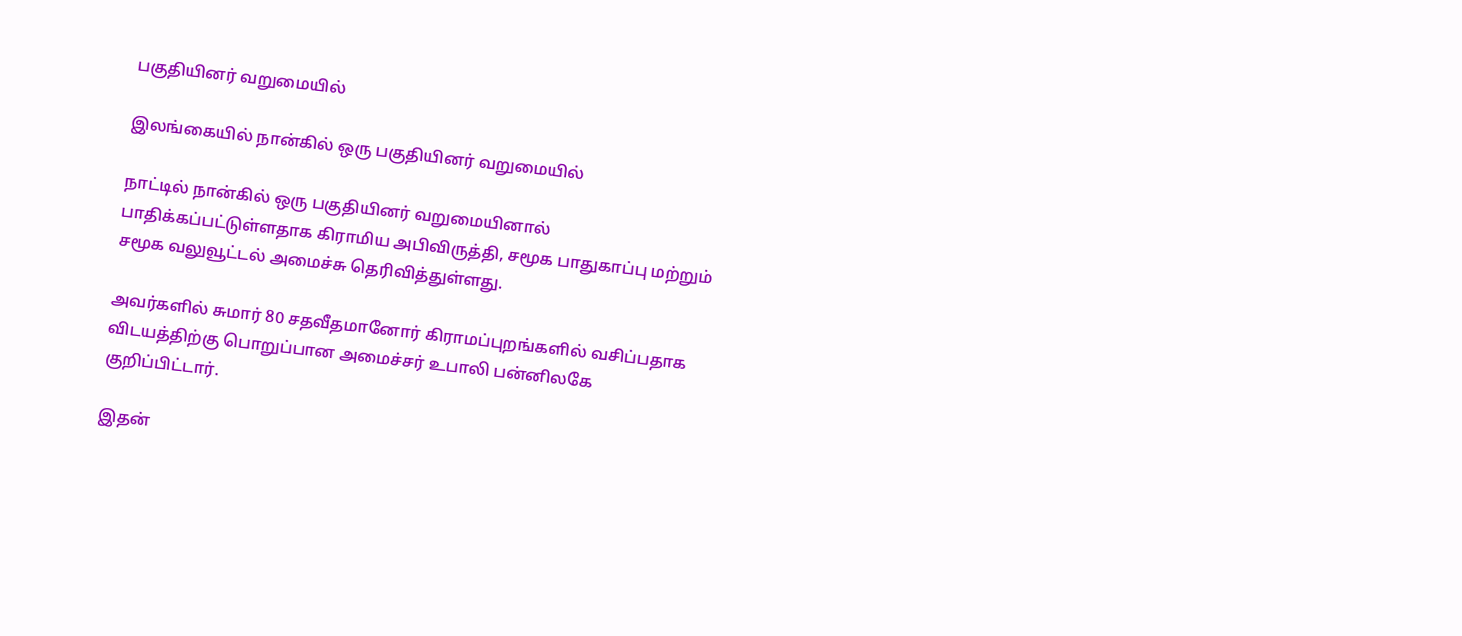பகுதியினர் வறுமையில்

இலங்கையில் நான்கில் ஒரு பகுதியினர் வறுமையில்

நாட்டில் நான்கில் ஒரு பகுதியினர் வறுமையினால் பாதிக்கப்பட்டுள்ளதாக கிராமிய அபிவிருத்தி, சமூக பாதுகாப்பு மற்றும் சமூக வலுவூட்டல் அமைச்சு தெரிவித்துள்ளது.

அவர்களில் சுமார் 80 சதவீதமானோர் கிராமப்புறங்களில் வசிப்பதாக விடயத்திற்கு பொறுப்பான அமைச்சர் உபாலி பன்னிலகே குறிப்பிட்டார்.

இதன்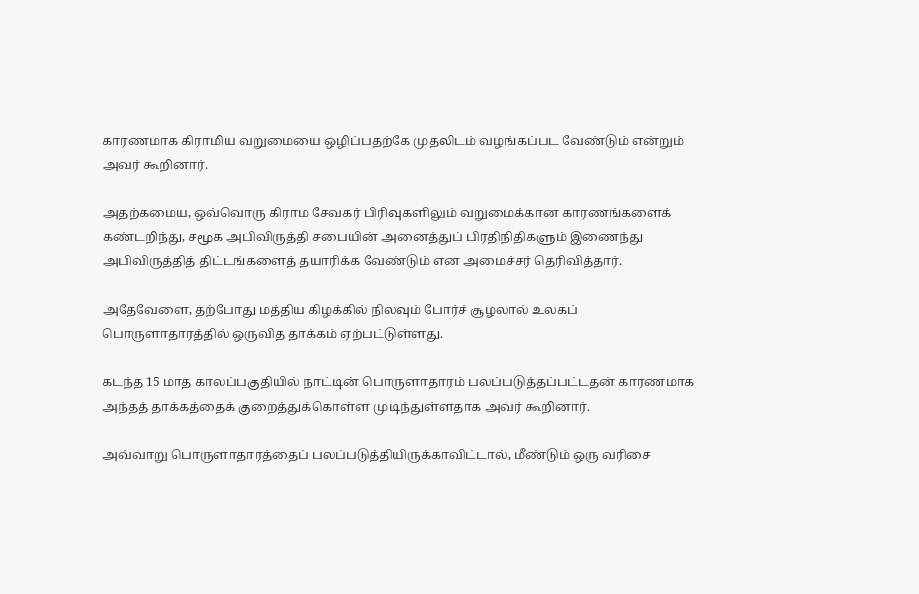காரணமாக கிராமிய வறுமையை ஒழிப்பதற்கே முதலிடம் வழங்கப்பட வேண்டும் என்றும் அவர் கூறினார்.

அதற்கமைய, ஒவ்வொரு கிராம சேவகர் பிரிவுகளிலும் வறுமைக்கான காரணங்களைக் கண்டறிந்து, சமூக அபிவிருத்தி சபையின் அனைத்துப் பிரதிநிதிகளும் இணைந்து அபிவிருத்தித் திட்டங்களைத் தயாரிக்க வேண்டும் என அமைச்சர் தெரிவித்தார்.

அதேவேளை, தற்போது மத்திய கிழக்கில் நிலவும் போர்ச் சூழலால் உலகப் பொருளாதாரத்தில் ஒருவித தாக்கம் ஏற்பட்டுள்ளது.

கடந்த 15 மாத காலப்பகுதியில் நாட்டின் பொருளாதாரம் பலப்படுத்தப்பட்டதன் காரணமாக அந்தத் தாக்கத்தைக் குறைத்துக்கொள்ள முடிந்துள்ளதாக அவர் கூறினார்.

அவ்வாறு பொருளாதாரத்தைப் பலப்படுத்தியிருக்காவிட்டால், மீண்டும் ஒரு வரிசை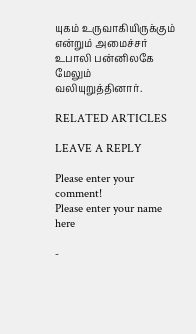யுகம் உருவாகியிருக்கும் என்றும் அமைச்சர் உபாலி பன்னிலகே மேலும் வலியுறுத்தினார்.

RELATED ARTICLES

LEAVE A REPLY

Please enter your comment!
Please enter your name here

-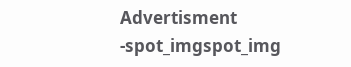Advertisment -spot_imgspot_img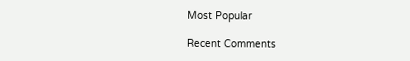Most Popular

Recent Comments